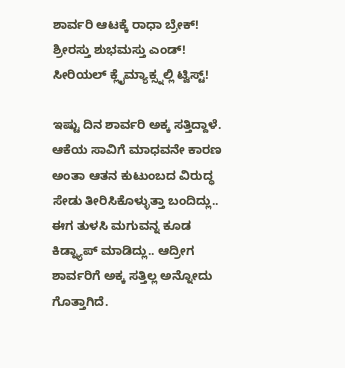ಶಾರ್ವರಿ ಆಟಕ್ಕೆ ರಾಧಾ ಬ್ರೇಕ್! ಶ್ರೀರಸ್ತು ಶುಭಮಸ್ತು ಎಂಡ್!
ಸೀರಿಯಲ್ ಕ್ಲೈಮ್ಯಾಕ್ಸ್ನಲ್ಲಿ ಟ್ವಿಸ್ಟ್!

ಇಷ್ಟು ದಿನ ಶಾರ್ವರಿ ಅಕ್ಕ ಸತ್ತಿದ್ದಾಳೆ. ಆಕೆಯ ಸಾವಿಗೆ ಮಾಧವನೇ ಕಾರಣ ಅಂತಾ ಆತನ ಕುಟುಂಬದ ವಿರುದ್ಧ ಸೇಡು ತೀರಿಸಿಕೊಳ್ಳುತ್ತಾ ಬಂದಿದ್ಲು.. ಈಗ ತುಳಸಿ ಮಗುವನ್ನ ಕೂಡ ಕಿಡ್ನ್ಯಾಪ್ ಮಾಡಿದ್ಲು.. ಆದ್ರೀಗ ಶಾರ್ವರಿಗೆ ಅಕ್ಕ ಸತ್ತಿಲ್ಲ ಅನ್ನೋದು ಗೊತ್ತಾಗಿದೆ.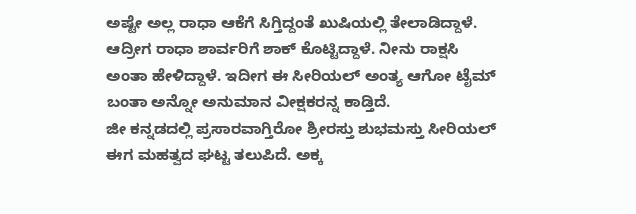ಅಷ್ಟೇ ಅಲ್ಲ ರಾಧಾ ಆಕೆಗೆ ಸಿಗ್ತಿದ್ದಂತೆ ಖುಷಿಯಲ್ಲಿ ತೇಲಾಡಿದ್ದಾಳೆ. ಆದ್ರೀಗ ರಾಧಾ ಶಾರ್ವರಿಗೆ ಶಾಕ್ ಕೊಟ್ಟಿದ್ದಾಳೆ. ನೀನು ರಾಕ್ಷಸಿ ಅಂತಾ ಹೇಳಿದ್ದಾಳೆ. ಇದೀಗ ಈ ಸೀರಿಯಲ್ ಅಂತ್ಯ ಆಗೋ ಟೈಮ್ ಬಂತಾ ಅನ್ನೋ ಅನುಮಾನ ವೀಕ್ಷಕರನ್ನ ಕಾಡ್ತಿದೆ.
ಜೀ ಕನ್ನಡದಲ್ಲಿ ಪ್ರಸಾರವಾಗ್ತಿರೋ ಶ್ರೀರಸ್ತು ಶುಭಮಸ್ತು ಸೀರಿಯಲ್ ಈಗ ಮಹತ್ವದ ಘಟ್ಟ ತಲುಪಿದೆ. ಅಕ್ಕ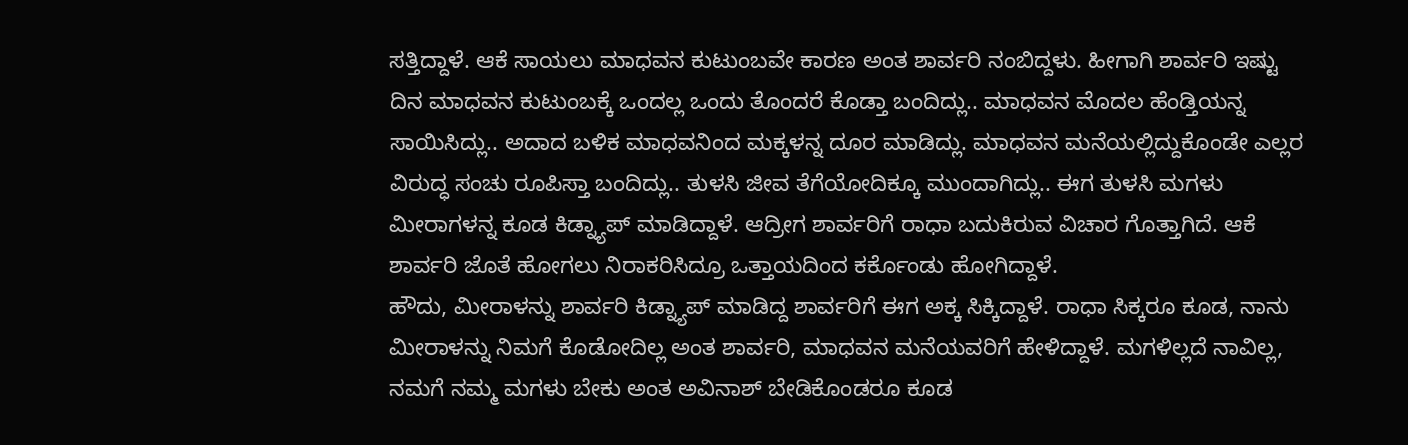ಸತ್ತಿದ್ದಾಳೆ. ಆಕೆ ಸಾಯಲು ಮಾಧವನ ಕುಟುಂಬವೇ ಕಾರಣ ಅಂತ ಶಾರ್ವರಿ ನಂಬಿದ್ದಳು. ಹೀಗಾಗಿ ಶಾರ್ವರಿ ಇಷ್ಟು ದಿನ ಮಾಧವನ ಕುಟುಂಬಕ್ಕೆ ಒಂದಲ್ಲ ಒಂದು ತೊಂದರೆ ಕೊಡ್ತಾ ಬಂದಿದ್ಲು.. ಮಾಧವನ ಮೊದಲ ಹೆಂಡ್ತಿಯನ್ನ ಸಾಯಿಸಿದ್ಲು.. ಅದಾದ ಬಳಿಕ ಮಾಧವನಿಂದ ಮಕ್ಕಳನ್ನ ದೂರ ಮಾಡಿದ್ಲು. ಮಾಧವನ ಮನೆಯಲ್ಲಿದ್ದುಕೊಂಡೇ ಎಲ್ಲರ ವಿರುದ್ಧ ಸಂಚು ರೂಪಿಸ್ತಾ ಬಂದಿದ್ಲು.. ತುಳಸಿ ಜೀವ ತೆಗೆಯೋದಿಕ್ಕೂ ಮುಂದಾಗಿದ್ಲು.. ಈಗ ತುಳಸಿ ಮಗಳು ಮೀರಾಗಳನ್ನ ಕೂಡ ಕಿಡ್ನ್ಯಾಪ್ ಮಾಡಿದ್ದಾಳೆ. ಆದ್ರೀಗ ಶಾರ್ವರಿಗೆ ರಾಧಾ ಬದುಕಿರುವ ವಿಚಾರ ಗೊತ್ತಾಗಿದೆ. ಆಕೆ ಶಾರ್ವರಿ ಜೊತೆ ಹೋಗಲು ನಿರಾಕರಿಸಿದ್ರೂ ಒತ್ತಾಯದಿಂದ ಕರ್ಕೊಂಡು ಹೋಗಿದ್ದಾಳೆ.
ಹೌದು, ಮೀರಾಳನ್ನು ಶಾರ್ವರಿ ಕಿಡ್ನ್ಯಾಪ್ ಮಾಡಿದ್ದ ಶಾರ್ವರಿಗೆ ಈಗ ಅಕ್ಕ ಸಿಕ್ಕಿದ್ದಾಳೆ. ರಾಧಾ ಸಿಕ್ಕರೂ ಕೂಡ, ನಾನು ಮೀರಾಳನ್ನು ನಿಮಗೆ ಕೊಡೋದಿಲ್ಲ ಅಂತ ಶಾರ್ವರಿ, ಮಾಧವನ ಮನೆಯವರಿಗೆ ಹೇಳಿದ್ದಾಳೆ. ಮಗಳಿಲ್ಲದೆ ನಾವಿಲ್ಲ, ನಮಗೆ ನಮ್ಮ ಮಗಳು ಬೇಕು ಅಂತ ಅವಿನಾಶ್ ಬೇಡಿಕೊಂಡರೂ ಕೂಡ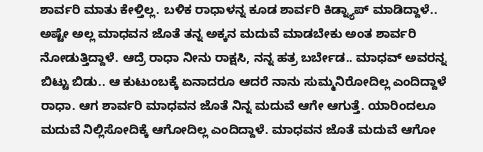ಶಾರ್ವರಿ ಮಾತು ಕೇಳ್ತಿಲ್ಲ. ಬಳಿಕ ರಾಧಾಳನ್ನ ಕೂಡ ಶಾರ್ವರಿ ಕಿಡ್ನ್ಯಾಪ್ ಮಾಡಿದ್ದಾಳೆ.. ಅಷ್ಟೇ ಅಲ್ಲ ಮಾಧವನ ಜೊತೆ ತನ್ನ ಅಕ್ಕನ ಮದುವೆ ಮಾಡಬೇಕು ಅಂತ ಶಾರ್ವರಿ ನೋಡುತ್ತಿದ್ದಾಳೆ. ಆದ್ರೆ ರಾಧಾ ನೀನು ರಾಕ್ಷಸಿ, ನನ್ನ ಹತ್ರ ಬರ್ಬೇಡ.. ಮಾಧವ್ ಅವರನ್ನ ಬಿಟ್ಟು ಬಿಡು.. ಆ ಕುಟುಂಬಕ್ಕೆ ಏನಾದರೂ ಆದರೆ ನಾನು ಸುಮ್ಮನಿರೋದಿಲ್ಲ ಎಂದಿದ್ದಾಳೆ ರಾಧಾ. ಆಗ ಶಾರ್ವರಿ ಮಾಧವನ ಜೊತೆ ನಿನ್ನ ಮದುವೆ ಆಗೇ ಆಗುತ್ತೆ. ಯಾರಿಂದಲೂ ಮದುವೆ ನಿಲ್ಲಿಸೋದಿಕ್ಕೆ ಆಗೋದಿಲ್ಲ ಎಂದಿದ್ದಾಳೆ. ಮಾಧವನ ಜೊತೆ ಮದುವೆ ಆಗೋ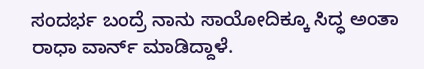ಸಂದರ್ಭ ಬಂದ್ರೆ ನಾನು ಸಾಯೋದಿಕ್ಕೂ ಸಿದ್ಧ ಅಂತಾ ರಾಧಾ ವಾರ್ನ್ ಮಾಡಿದ್ದಾಳೆ.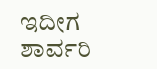ಇದೀಗ ಶಾರ್ವರಿ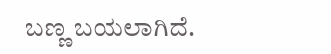ಬಣ್ಣ ಬಯಲಾಗಿದೆ.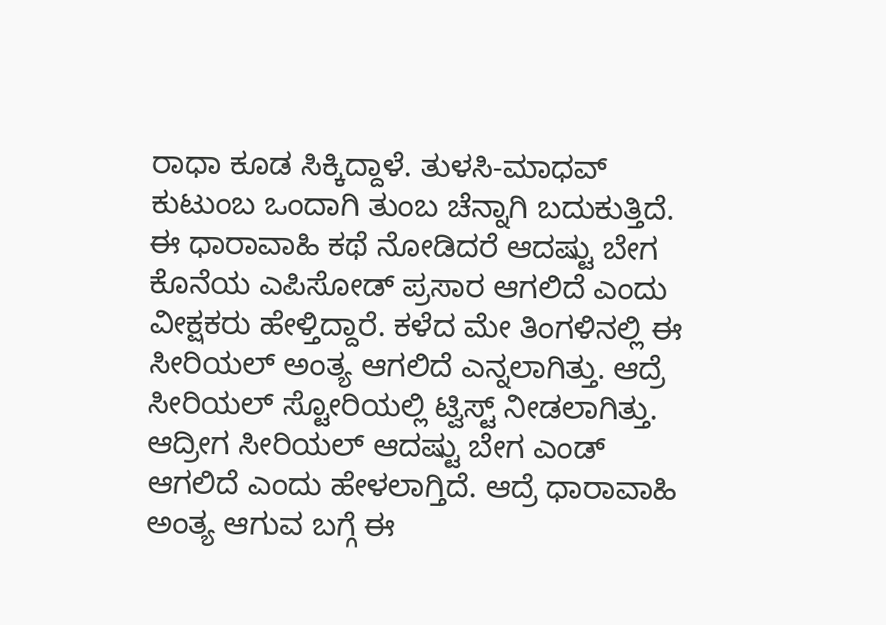ರಾಧಾ ಕೂಡ ಸಿಕ್ಕಿದ್ದಾಳೆ. ತುಳಸಿ-ಮಾಧವ್ ಕುಟುಂಬ ಒಂದಾಗಿ ತುಂಬ ಚೆನ್ನಾಗಿ ಬದುಕುತ್ತಿದೆ. ಈ ಧಾರಾವಾಹಿ ಕಥೆ ನೋಡಿದರೆ ಆದಷ್ಟು ಬೇಗ ಕೊನೆಯ ಎಪಿಸೋಡ್ ಪ್ರಸಾರ ಆಗಲಿದೆ ಎಂದು ವೀಕ್ಷಕರು ಹೇಳ್ತಿದ್ದಾರೆ. ಕಳೆದ ಮೇ ತಿಂಗಳಿನಲ್ಲಿ ಈ ಸೀರಿಯಲ್ ಅಂತ್ಯ ಆಗಲಿದೆ ಎನ್ನಲಾಗಿತ್ತು. ಆದ್ರೆ ಸೀರಿಯಲ್ ಸ್ಟೋರಿಯಲ್ಲಿ ಟ್ವಿಸ್ಟ್ ನೀಡಲಾಗಿತ್ತು. ಆದ್ರೀಗ ಸೀರಿಯಲ್ ಆದಷ್ಟು ಬೇಗ ಎಂಡ್ ಆಗಲಿದೆ ಎಂದು ಹೇಳಲಾಗ್ತಿದೆ. ಆದ್ರೆ ಧಾರಾವಾಹಿ ಅಂತ್ಯ ಆಗುವ ಬಗ್ಗೆ ಈ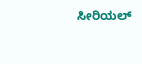ಸೀರಿಯಲ್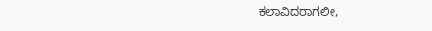ಕಲಾವಿದರಾಗಲೀ,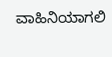ವಾಹಿನಿಯಾಗಲಿ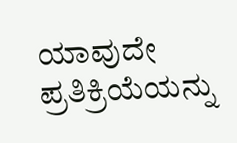ಯಾವುದೇ ಪ್ರತಿಕ್ರಿಯೆಯನ್ನು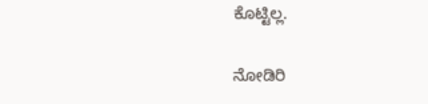ಕೊಟ್ಟಿಲ್ಲ.

ನೋಡಿರಿ